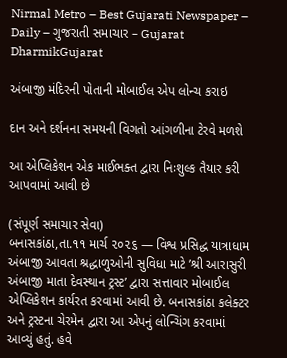Nirmal Metro – Best Gujarati Newspaper – Daily – ગુજરાતી સમાચાર – Gujarat
DharmikGujarat

અંબાજી મંદિરની પોતાની મોબાઈલ એપ લોન્ચ કરાઇ

દાન અને દર્શનના સમયની વિગતો આંગળીના ટેરવે મળશે

આ એપ્લિકેશન એક માઈભક્ત દ્વારા નિઃશુલ્ક તૈયાર કરી આપવામાં આવી છે

(સંપૂર્ણ સમાચાર સેવા)
બનાસકાંઠા,તા.૧૧ માર્ચ ૨૦૨૬ — વિશ્વ પ્રસિદ્ધ યાત્રાધામ અંબાજી આવતા શ્રદ્ધાળુઓની સુવિધા માટે ’શ્રી આરાસુરી અંબાજી માતા દેવસ્થાન ટ્રસ્ટ’ દ્વારા સત્તાવાર મોબાઈલ એપ્લિકેશન કાર્યરત કરવામાં આવી છે. બનાસકાંઠા કલેક્ટર અને ટ્રસ્ટના ચેરમેન દ્વારા આ એપનું લોન્ચિંગ કરવામાં આવ્યું હતું. હવે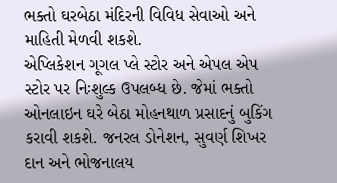ભક્તો ઘરબેઠા મંદિરની વિવિધ સેવાઓ અને માહિતી મેળવી શકશે.
એપ્લિકેશન ગૂગલ પ્લે સ્ટોર અને એપલ એપ સ્ટોર પર નિઃશુલ્ક ઉપલબ્ધ છે. જેમાં ભક્તો ઓનલાઇન ઘરે બેઠા મોહનથાળ પ્રસાદનું બુકિંગ કરાવી શકશે. જનરલ ડોનેશન, સુવર્ણ શિખર દાન અને ભોજનાલય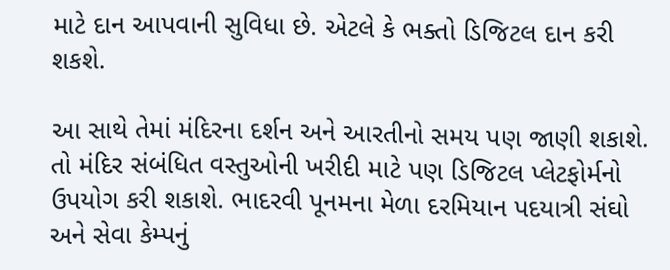માટે દાન આપવાની સુવિધા છે. એટલે કે ભક્તો ડિજિટલ દાન કરી શકશે.

આ સાથે તેમાં મંદિરના દર્શન અને આરતીનો સમય પણ જાણી શકાશે. તો મંદિર સંબંધિત વસ્તુઓની ખરીદી માટે પણ ડિજિટલ પ્લેટફોર્મનો ઉપયોગ કરી શકાશે. ભાદરવી પૂનમના મેળા દરમિયાન પદયાત્રી સંઘો અને સેવા કેમ્પનું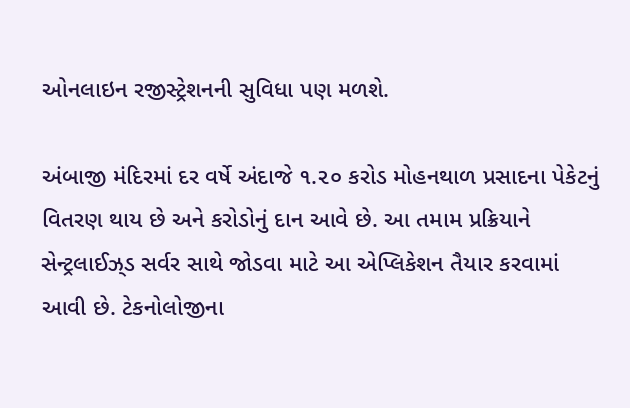ઓનલાઇન રજીસ્ટ્રેશનની સુવિધા પણ મળશે.

અંબાજી મંદિરમાં દર વર્ષે અંદાજે ૧.૨૦ કરોડ મોહનથાળ પ્રસાદના પેકેટનું વિતરણ થાય છે અને કરોડોનું દાન આવે છે. આ તમામ પ્રક્રિયાને સેન્ટ્રલાઈઝ્‌ડ સર્વર સાથે જોડવા માટે આ એપ્લિકેશન તૈયાર કરવામાં આવી છે. ટેકનોલોજીના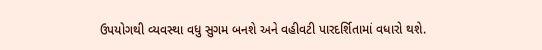ઉપયોગથી વ્યવસ્થા વધુ સુગમ બનશે અને વહીવટી પારદર્શિતામાં વધારો થશે.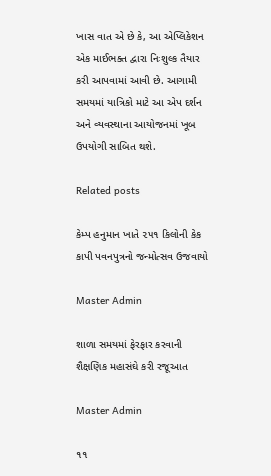ખાસ વાત એ છે કે, આ એપ્લિકેશન એક માઈભક્ત દ્વારા નિઃશુલ્ક તૈયાર કરી આપવામાં આવી છે. આગામી સમયમાં યાત્રિકો માટે આ એપ દર્શન અને વ્યવસ્થાના આયોજનમાં ખૂબ ઉપયોગી સાબિત થશે.

Related posts

કેમ્પ હનુમાન ખાતે ૨૫૧ કિલોની કેક કાપી પવનપુત્રનો જન્મોત્સવ ઉજવાયો

Master Admin

શાળા સમયમાં ફેરફાર કરવાની શૈક્ષણિક મહાસંઘે કરી રજૂઆત

Master Admin

૧૧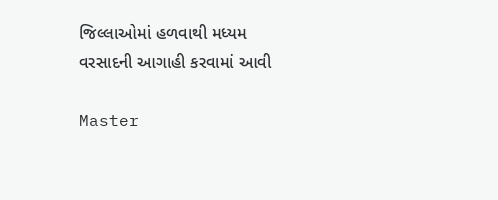જિલ્લાઓમાં હળવાથી મધ્યમ વરસાદની આગાહી કરવામાં આવી

Master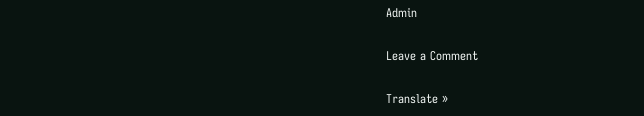Admin

Leave a Comment

Translate »